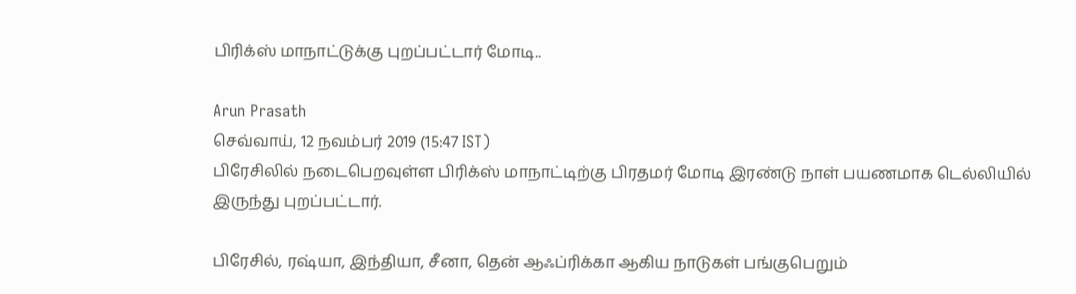பிரிக்ஸ் மாநாட்டுக்கு புறப்பட்டார் மோடி..

Arun Prasath
செவ்வாய், 12 நவம்பர் 2019 (15:47 IST)
பிரேசிலில் நடைபெறவுள்ள பிரிக்ஸ் மாநாட்டிற்கு பிரதமர் மோடி இரண்டு நாள் பயணமாக டெல்லியில் இருந்து புறப்பட்டார்.

பிரேசில், ரஷ்யா, இந்தியா, சீனா, தென் ஆஃப்ரிக்கா ஆகிய நாடுகள் பங்குபெறும்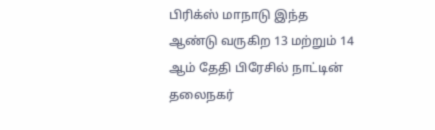பிரிக்ஸ் மாநாடு இந்த ஆண்டு வருகிற 13 மற்றும் 14 ஆம் தேதி பிரேசில் நாட்டின் தலைநகர்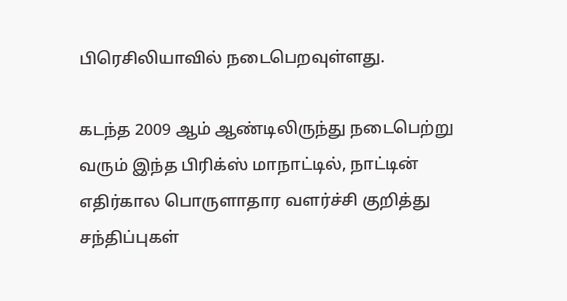பிரெசிலியாவில் நடைபெறவுள்ளது.

கடந்த 2009 ஆம் ஆண்டிலிருந்து நடைபெற்று வரும் இந்த பிரிக்ஸ் மாநாட்டில், நாட்டின் எதிர்கால பொருளாதார வளர்ச்சி குறித்து சந்திப்புகள்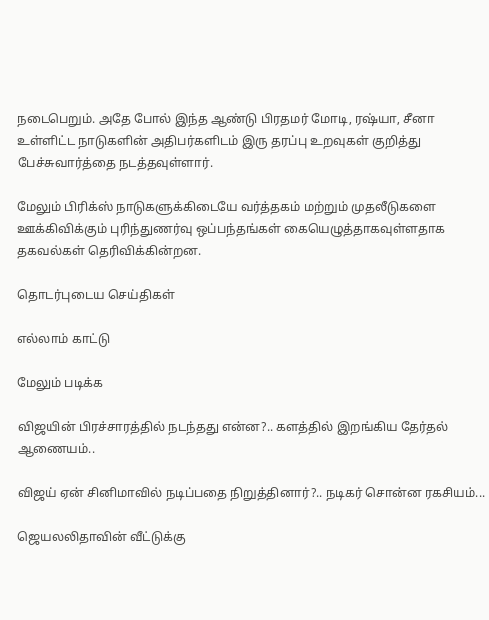நடைபெறும். அதே போல் இந்த ஆண்டு பிரதமர் மோடி, ரஷ்யா, சீனா உள்ளிட்ட நாடுகளின் அதிபர்களிடம் இரு தரப்பு உறவுகள் குறித்து பேச்சுவார்த்தை நடத்தவுள்ளார்.

மேலும் பிரிக்ஸ் நாடுகளுக்கிடையே வர்த்தகம் மற்றும் முதலீடுகளை ஊக்கிவிக்கும் புரிந்துணர்வு ஒப்பந்தங்கள் கையெழுத்தாகவுள்ளதாக தகவல்கள் தெரிவிக்கின்றன.

தொடர்புடைய செய்திகள்

எல்லாம் காட்டு

மேலும் படிக்க

விஜயின் பிரச்சாரத்தில் நடந்தது என்ன?.. களத்தில் இறங்கிய தேர்தல் ஆணையம்..

விஜய் ஏன் சினிமாவில் நடிப்பதை நிறுத்தினார்?.. நடிகர் சொன்ன ரகசியம்...

ஜெயலலிதாவின் வீட்டுக்கு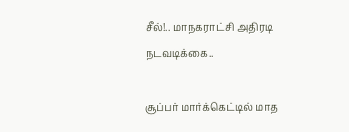சீல்!.. மாநகராட்சி அதிரடி நடவடிக்கை..

சூப்பர் மார்க்கெட்டில் மாத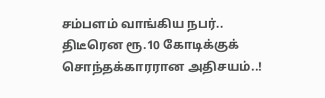சம்பளம் வாங்கிய நபர்.. திடீரென ரூ.10 கோடிக்குக் சொந்தக்காரரான அதிசயம்..!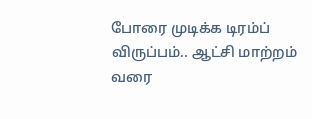போரை முடிக்க டிரம்ப் விருப்பம்.. ஆட்சி மாற்றம் வரை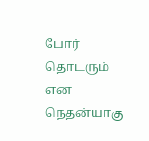போர் தொடரும் என நெதன்யாகு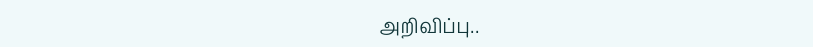அறிவிப்பு..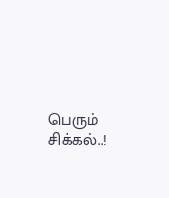பெரும் சிக்கல்..!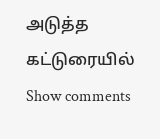அடுத்த கட்டுரையில்
Show comments